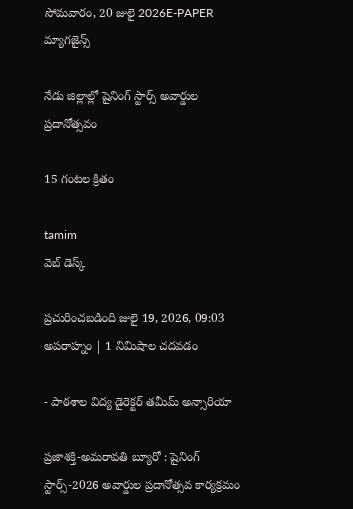సోమవారం, 20 జులై 2026E-PAPER
మ్యాగజైన్స్

నేడు జిల్లాల్లో షైనింగ్ స్టార్స్ అవార్డుల ప్రదానోత్సవం

15 గంటల క్రితం

tamim
వెబ్ డెస్క్

ప్రచురించబడింది జులై 19, 2026, 09:03 అపరాహ్నం | 1 నిమిషాల చదవడం

- పాఠశాల విద్య డైరెక్టర్ తమీమ్ అన్సారియా

ప్రజాశక్తి-అమరావతి బ్యూరో : షైనింగ్ స్టార్స్-2026 అవార్డుల ప్రదానోత్సవ కార్యక్రమం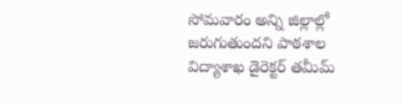సోమవారం అన్ని జిల్లాల్లో జరుగుతుందని పాఠశాల విద్యాశాఖ డైరెక్టర్ తమీమ్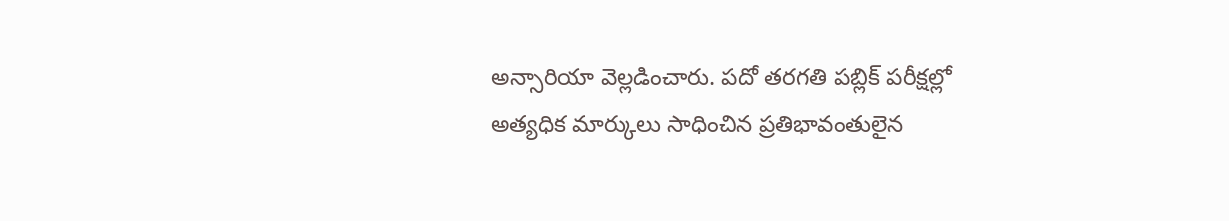అన్సారియా వెల్లడించారు. పదో తరగతి పబ్లిక్ పరీక్షల్లో అత్యధిక మార్కులు సాధించిన ప్రతిభావంతులైన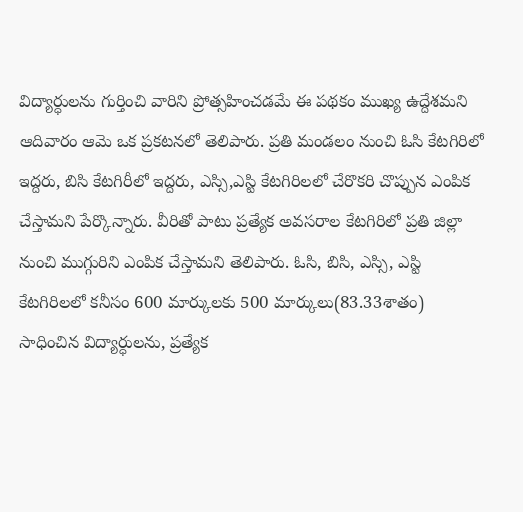విద్యార్ధులను గుర్తించి వారిని ప్రోత్సహించడమే ఈ పథకం ముఖ్య ఉద్దేశమని ఆదివారం ఆమె ఒక ప్రకటనలో తెలిపారు. ప్రతి మండలం నుంచి ఓసి కేటగిరిలో ఇద్దరు, బిసి కేటగిరీలో ఇద్దరు, ఎస్సి,ఎస్టి కేటగిరిలలో చేరొకరి చొప్పున ఎంపిక చేస్తామని పేర్కొన్నారు. వీరితో పాటు ప్రత్యేక అవసరాల కేటగిరిలో ప్రతి జిల్లా నుంచి ముగ్గురిని ఎంపిక చేస్తామని తెలిపారు. ఓసి, బిసి, ఎస్సి, ఎస్టి కేటగిరిలలో కనీసం 600 మార్కులకు 500 మార్కులు(83.33శాతం) సాధించిన విద్యార్ధులను, ప్రత్యేక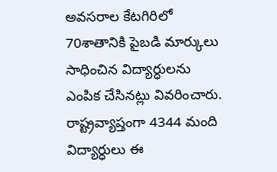అవసరాల కేటగిరిలో 70శాతానికి పైబడి మార్కులు సాధించిన విద్యార్ధులను ఎంపిక చేసినట్లు వివరించారు. రాష్ట్రవ్యాప్తంగా 4344 మంది విద్యార్ధులు ఈ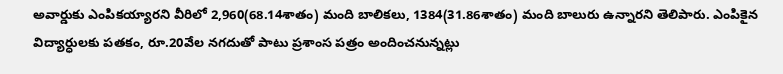అవార్డుకు ఎంపికయ్యారని వీరిలో 2,960(68.14శాతం) మంది బాలికలు, 1384(31.86శాతం) మంది బాలురు ఉన్నారని తెలిపారు. ఎంపికైన విద్యార్ధులకు పతకం, రూ.20వేల నగదుతో పాటు ప్రశాంస పత్రం అందించనున్నట్లు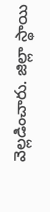వెల్లడించారు. జిల్లా స్థాయి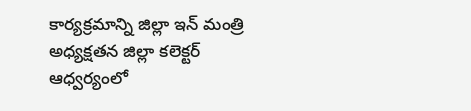కార్యక్రమాన్ని జిల్లా ఇన్‌ ‌మంత్రి అధ్యక్షతన జిల్లా కలెక్టర్‌ ఆధ్వర్యంలో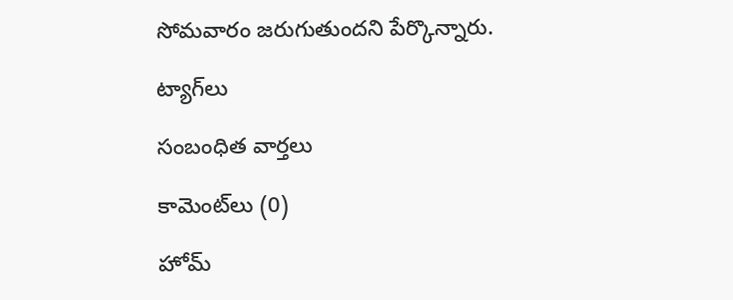సోమవారం జరుగుతుందని పేర్కొన్నారు.

ట్యాగ్‌లు

సంబంధిత వార్తలు

కామెంట్‌లు (0)

హోమ్